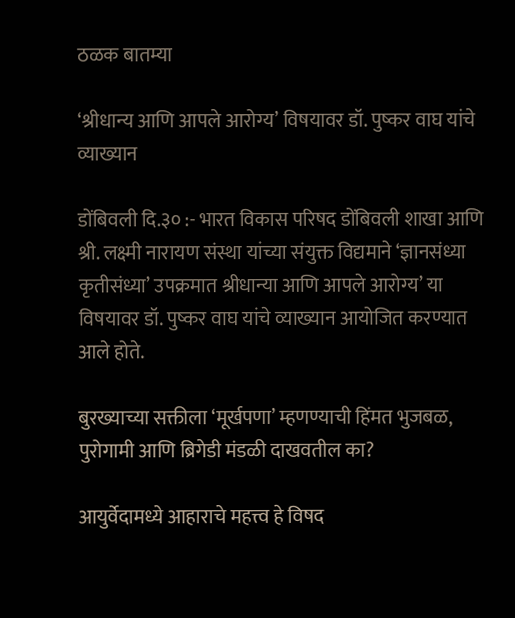ठळक बातम्या

‘श्रीधान्य आणि आपले आरोग्य’ विषयावर डॉ. पुष्कर वाघ यांचे व्याख्यान

डोंबिवली दि.३० :- भारत विकास परिषद डोंबिवली शाखा आणि श्री. लक्ष्मी नारायण संस्था यांच्या संयुक्त विद्यमाने ‘ज्ञानसंध्या कृतीसंध्या’ उपक्रमात श्रीधान्या आणि आपले आरोग्य’ या विषयावर डॉ. पुष्कर वाघ यांचे व्याख्यान आयोजित करण्यात आले होते.

बुरख्याच्या सक्तीला ‘मूर्खपणा’ म्हणण्याची हिंमत भुजबळ, पुरोगामी आणि ब्रिगेडी मंडळी दाखवतील का?

आयुर्वेदामध्ये आहाराचे महत्त्व हे विषद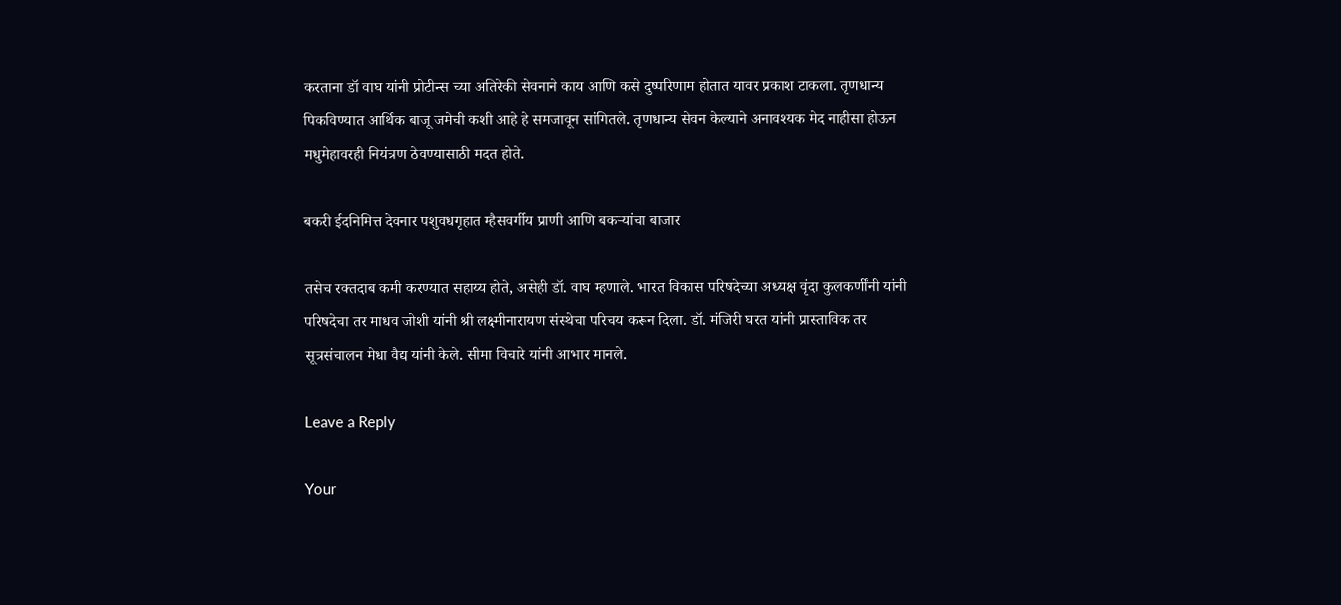करताना डॉ वाघ यांनी प्रोटीन्स च्या अतिरेकी सेवनाने काय आणि कसे दुष्परिणाम होतात यावर प्रकाश टाकला. तृणधान्य पिकविण्यात आर्थिक बाजू जमेची कशी आहे हे समजावून सांगितले. तृणधान्य सेवन केल्याने अनावश्यक मेद नाहीसा होऊन मधुमेहावरही नियंत्रण ठेवण्यासाठी मदत होते.

बकरी ईदनिमित्त देवनार पशुवधगृहात म्हैसवर्गीय प्राणी आणि बकऱ्यांचा बाजार

तसेच रक्तदाब कमी करण्यात सहाय्य होते, असेही डॉ. वाघ म्हणाले. भारत विकास परिषदेच्या अध्यक्ष वृंदा कुलकर्णींनी यांनी परिषदेचा तर माधव जोशी यांनी श्री लक्ष्मीनारायण संस्थेचा परिचय करून दिला. डॉ. मंजिरी घरत यांनी प्रास्ताविक तर सूत्रसंचालन मेधा वैद्य यांनी केले. सीमा विचारे यांनी आभार मानले.

Leave a Reply

Your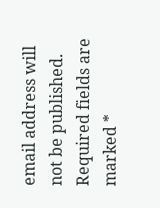email address will not be published. Required fields are marked *